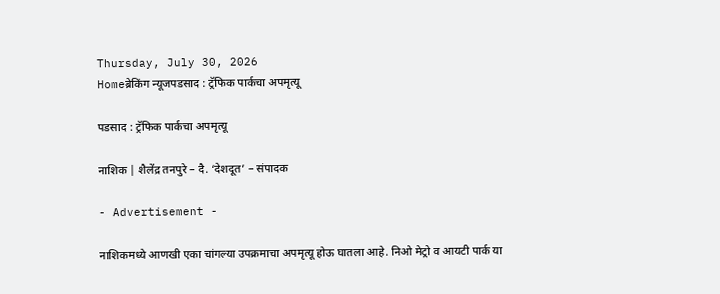Thursday, July 30, 2026
Homeब्रेकिंग न्यूजपडसाद : ट्रॅफिक पार्कचा अपमृत्यू

पडसाद : ट्रॅफिक पार्कचा अपमृत्यू

नाशिक | शैलेंद्र तनपुरे – दै. ‘देशदूत’ – संपादक

- Advertisement -

नाशिकमध्ये आणखी एका चांगल्या उपक्रमाचा अपमृत्यू होऊ घातला आहे. निओ मेट्रो व आयटी पार्क या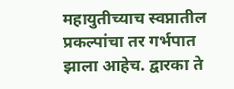महायुतीच्याच स्वप्नातील प्रकल्पांचा तर गर्भपात झाला आहेच. द्वारका ते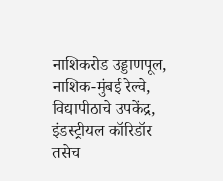नाशिकरोड उड्डाणपूल, नाशिक-मुंबई रेल्वे, विद्यापीठाचे उपकेंद्र, इंडस्ट्रीयल कॉरिडॉर तसेच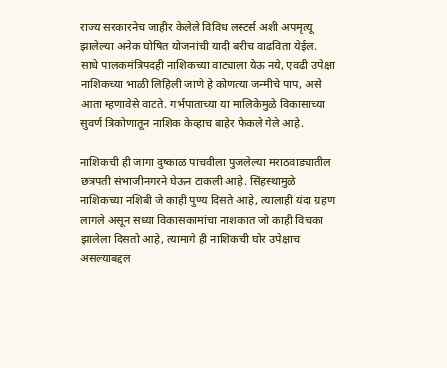राज्य सरकारनेच जाहीर केलेले विविध लस्टर्स अशी अपमृत्यू झालेल्या अनेक घोषित योजनांची यादी बरीच वाढविता येईल. साधे पालकमंत्रिपदही नाशिकच्या वाट्याला येऊ नये, एवढी उपेक्षा नाशिकच्या भाळी लिहिली जाणे हे कोणत्या जन्मीचे पाप, असे आता म्हणावेसे वाटते. गर्भपाताच्या या मालिकेमुळे विकासाच्या सुवर्ण त्रिकोणातून नाशिक केव्हाच बाहेर फेकले गेले आहे.

नाशिकची ही जागा दुष्काळ पाचवीला पुजलेल्या मराठवाड्यातील छत्रपती संभाजीनगरने घेऊन टाकली आहे. सिंहस्थामुळे नाशिकच्या नशिबी जे काही पुण्य दिसते आहे, त्यालाही यंदा ग्रहण लागले असून सध्या विकासकामांचा नाशकात जो काही विचका झालेला दिसतो आहे, त्यामागे ही नाशिकची घोर उपेक्षाच असल्याबद्दल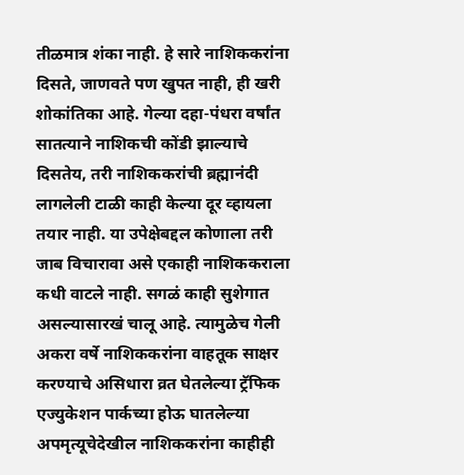तीळमात्र शंका नाही. हे सारे नाशिककरांना दिसते, जाणवते पण खुपत नाही, ही खरी शोकांतिका आहे. गेल्या दहा-पंधरा वर्षांत सातत्याने नाशिकची कोंडी झाल्याचे दिसतेय, तरी नाशिककरांची ब्रह्मानंदी लागलेली टाळी काही केल्या दूर व्हायला तयार नाही. या उपेक्षेबद्दल कोणाला तरी जाब विचारावा असे एकाही नाशिककराला कधी वाटले नाही. सगळं काही सुशेगात असल्यासारखं चालू आहे. त्यामुळेच गेली अकरा वर्षे नाशिककरांना वाहतूक साक्षर करण्याचे असिधारा व्रत घेतलेल्या ट्रॅफिक एज्युकेशन पार्कच्या होऊ घातलेल्या अपमृत्यूचेदेखील नाशिककरांना काहीही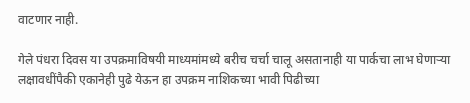वाटणार नाही.

गेले पंधरा दिवस या उपक्रमाविषयी माध्यमांमध्ये बरीच चर्चा चालू असतानाही या पार्कचा लाभ घेणार्‍या लक्षावधींपैकी एकानेही पुढे येऊन हा उपक्रम नाशिकच्या भावी पिढीच्या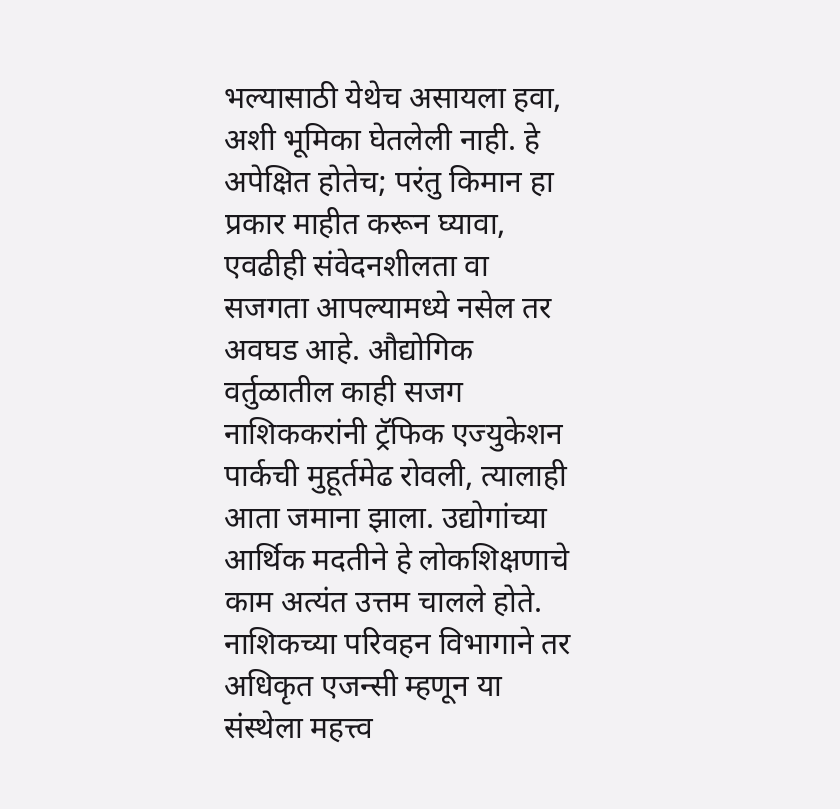भल्यासाठी येथेच असायला हवा, अशी भूमिका घेतलेली नाही. हे अपेक्षित होतेच; परंतु किमान हा प्रकार माहीत करून घ्यावा, एवढीही संवेदनशीलता वा सजगता आपल्यामध्ये नसेल तर अवघड आहे. औद्योगिक वर्तुळातील काही सजग नाशिककरांनी ट्रॅफिक एज्युकेशन पार्कची मुहूर्तमेढ रोवली, त्यालाही आता जमाना झाला. उद्योगांच्या आर्थिक मदतीने हे लोकशिक्षणाचे काम अत्यंत उत्तम चालले होते. नाशिकच्या परिवहन विभागाने तर अधिकृत एजन्सी म्हणून या संस्थेला महत्त्व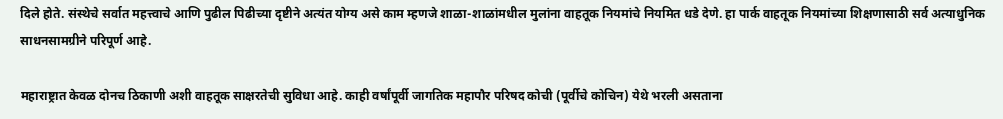दिले होते. संस्थेचे सर्वात महत्त्वाचे आणि पुढील पिढीच्या दृष्टीने अत्यंत योग्य असे काम म्हणजे शाळा-शाळांमधील मुलांना वाहतूक नियमांचे नियमित धडे देणे. हा पार्क वाहतूक नियमांच्या शिक्षणासाठी सर्व अत्याधुनिक साधनसामग्रीने परिपूर्ण आहे.

महाराष्ट्रात केवळ दोनच ठिकाणी अशी वाहतूक साक्षरतेची सुविधा आहे. काही वर्षांपूर्वी जागतिक महापौर परिषद कोची (पूर्वीचे कोचिन) येथे भरली असताना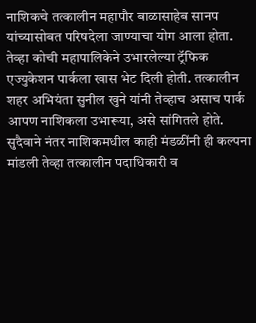नाशिकचे तत्कालीन महापौर बाळासाहेब सानप यांच्यासोबत परिषदेला जाण्याचा योग आला होता. तेव्हा कोची महापालिकेने उभारलेल्या ट्रॅफिक एज्युकेशन पार्कला खास भेट दिली होती. तत्कालीन शहर अभियंता सुनील खुने यांनी तेव्हाच असाच पार्क आपण नाशिकला उभारूया, असे सांगितले होते. सुदैवाने नंतर नाशिकमधील काही मंडळींनी ही कल्पना मांडली तेव्हा तत्कालीन पदाधिकारी व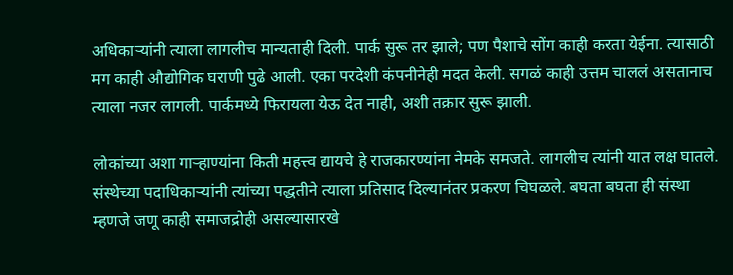अधिकार्‍यांनी त्याला लागलीच मान्यताही दिली. पार्क सुरू तर झाले; पण पैशाचे सोंग काही करता येईना. त्यासाठी मग काही औद्योगिक घराणी पुढे आली. एका परदेशी कंपनीनेही मदत केली. सगळं काही उत्तम चाललं असतानाच त्याला नजर लागली. पार्कमध्ये फिरायला येऊ देत नाही, अशी तक्रार सुरू झाली.

लोकांच्या अशा गार्‍हाण्यांना किती महत्त्व द्यायचे हे राजकारण्यांना नेमके समजते. लागलीच त्यांनी यात लक्ष घातले. संस्थेच्या पदाधिकार्‍यांनी त्यांच्या पद्धतीने त्याला प्रतिसाद दिल्यानंतर प्रकरण चिघळले. बघता बघता ही संस्था म्हणजे जणू काही समाजद्रोही असल्यासारखे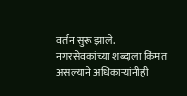वर्तन सुरू झाले. नगरसेवकांच्या शब्दाला किंमत असल्याने अधिकार्‍यांनीही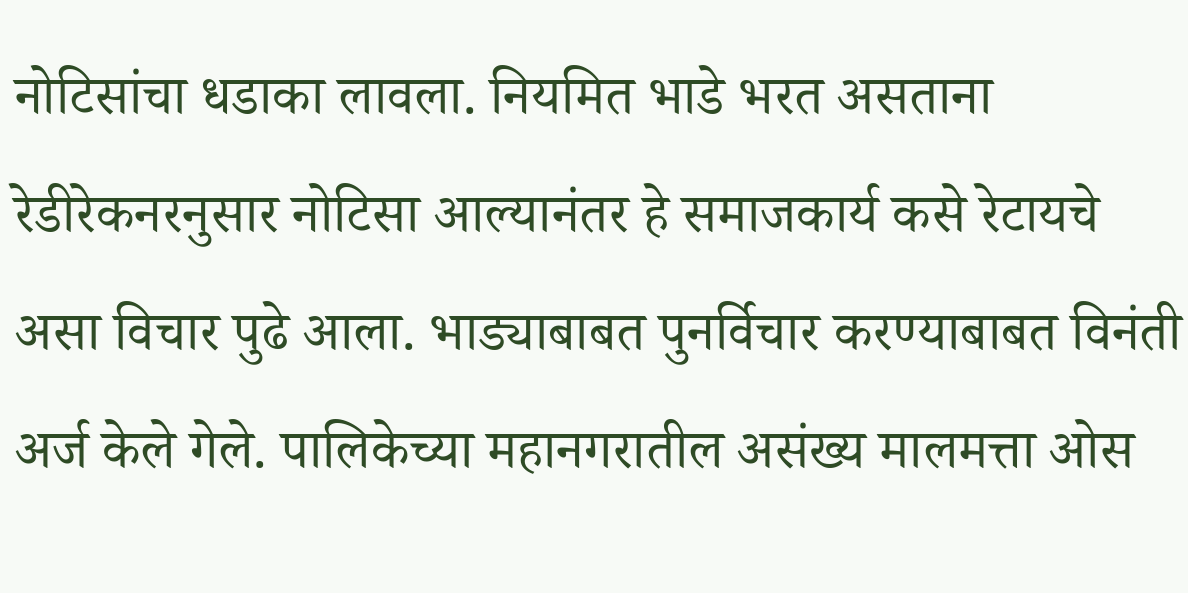नोटिसांचा धडाका लावला. नियमित भाडे भरत असताना रेडीरेकनरनुसार नोटिसा आल्यानंतर हे समाजकार्य कसे रेटायचे असा विचार पुढे आला. भाड्याबाबत पुनर्विचार करण्याबाबत विनंती अर्ज केले गेले. पालिकेच्या महानगरातील असंख्य मालमत्ता ओस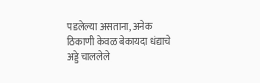पडलेल्या असताना, अनेक ठिकाणी केवळ बेकायदा धंद्याचे अड्डे चाललेले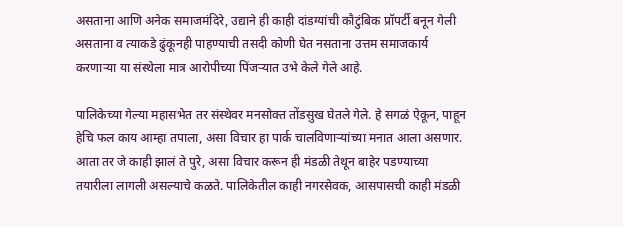असताना आणि अनेक समाजमंदिरे, उद्याने ही काही दांडग्यांची कौटुंबिक प्रॉपर्टी बनून गेली असताना व त्याकडे ढुंकूनही पाहण्याची तसदी कोणी घेत नसताना उत्तम समाजकार्य करणार्‍या या संस्थेला मात्र आरोपीच्या पिंजर्‍यात उभे केले गेले आहे.

पालिकेच्या गेल्या महासभेत तर संस्थेवर मनसोक्त तोंडसुख घेतले गेले. हे सगळं ऐकून, पाहून हेचि फल काय आम्हा तपाला, असा विचार हा पार्क चालविणार्‍यांच्या मनात आला असणार. आता तर जे काही झालं ते पुरे, असा विचार करून ही मंडळी तेथून बाहेर पडण्याच्या तयारीला लागली असल्याचे कळते. पालिकेतील काही नगरसेवक, आसपासची काही मंडळी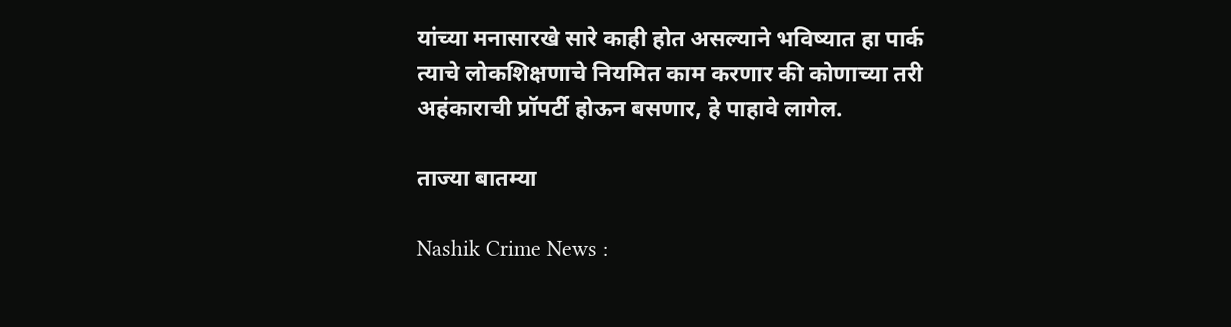यांच्या मनासारखे सारे काही होत असल्याने भविष्यात हा पार्क त्याचे लोकशिक्षणाचे नियमित काम करणार की कोणाच्या तरी अहंकाराची प्रॉपर्टी होऊन बसणार, हे पाहावे लागेल.

ताज्या बातम्या

Nashik Crime News :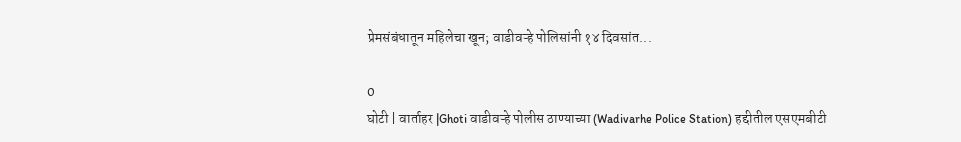प्रेमसंबंधातून महिलेचा खून; वाडीवऱ्हे पोलिसांनी १४ दिवसांत...

0
घोटी | वार्ताहर |Ghoti वाडीवऱ्हे पोलीस ठाण्याच्या (Wadivarhe Police Station) हद्दीतील एसएमबीटी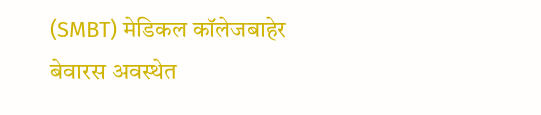(SMBT) मेडिकल कॉलेजबाहेर बेवारस अवस्थेत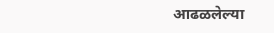आढळलेल्या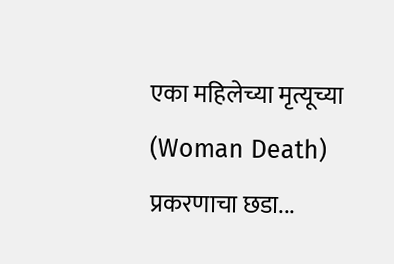एका महिलेच्या मृत्यूच्या (Woman Death) प्रकरणाचा छडा...